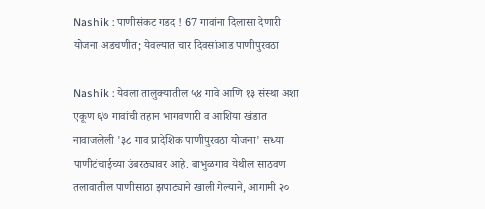Nashik : पाणीसंकट गडद ! 67 गावांना दिलासा देणारी योजना अडचणीत; येवल्यात चार दिवसांआड पाणीपुरवठा

Nashik : येवला तालुक्यातील ५४ गावे आणि १३ संस्था अशा एकूण ६७ गावांची तहान भागवणारी व आशिया खंडात नावाजलेली '३८ गाव प्रादेशिक पाणीपुरवठा योजना' सध्या पाणीटंचाईच्या उंबरठ्यावर आहे. बाभुळगाव येथील साठवण तलावातील पाणीसाठा झपाट्याने खाली गेल्याने, आगामी २०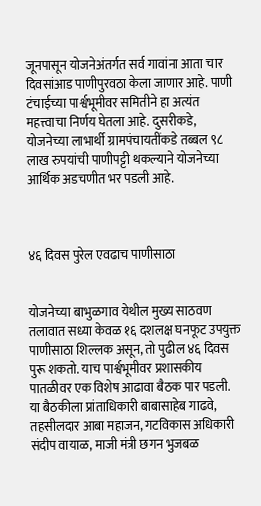जूनपासून योजनेअंतर्गत सर्व गावांना आता चार दिवसांआड पाणीपुरवठा केला जाणार आहे. पाणी टंचाईच्या पार्श्वभूमीवर समितीने हा अत्यंत महत्त्वाचा निर्णय घेतला आहे. दुसरीकडे, योजनेच्या लाभार्थी ग्रामपंचायतींकडे तब्बल ९८ लाख रुपयांची पाणीपट्टी थकल्याने योजनेच्या आर्थिक अडचणीत भर पडली आहे.



४६ दिवस पुरेल एवढाच पाणीसाठा


योजनेच्या बाभुळगाव येथील मुख्य साठवण तलावात सध्या केवळ १६ दशलक्ष घनफूट उपयुक्त पाणीसाठा शिल्लक असून, तो पुढील ४६ दिवस पुरू शकतो. याच पार्श्वभूमीवर प्रशासकीय पातळीवर एक विशेष आढावा बैठक पार पडली. या बैठकीला प्रांताधिकारी बाबासाहेब गाढवे, तहसीलदार आबा महाजन, गटविकास अधिकारी संदीप वायाळ, माजी मंत्री छगन भुजबळ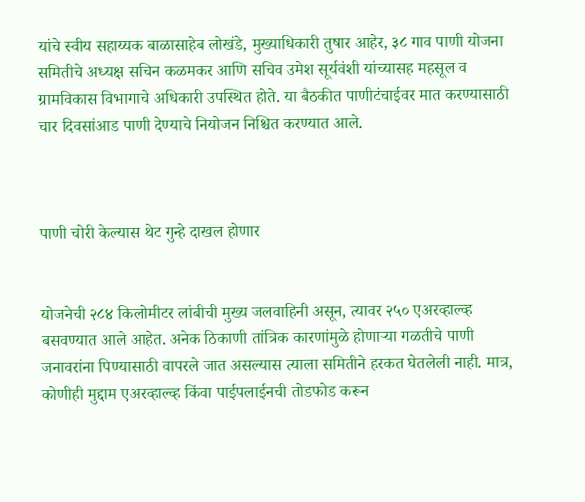यांचे स्वीय सहाय्यक बाळासाहेब लोखंडे, मुख्याधिकारी तुषार आहेर, ३८ गाव पाणी योजना समितीचे अध्यक्ष सचिन कळमकर आणि सचिव उमेश सूर्यवंशी यांच्यासह महसूल व ग्रामविकास विभागाचे अधिकारी उपस्थित होते. या बैठकीत पाणीटंचाईवर मात करण्यासाठी चार दिवसांआड पाणी देण्याचे नियोजन निश्चित करण्यात आले.



पाणी चोरी केल्यास थेट गुन्हे दाखल होणार


योजनेची २८४ किलोमीटर लांबीची मुख्य जलवाहिनी असून, त्यावर २५० एअरव्हाल्व्ह बसवण्यात आले आहेत. अनेक ठिकाणी तांत्रिक कारणांमुळे होणाऱ्या गळतीचे पाणी जनावरांना पिण्यासाठी वापरले जात असल्यास त्याला समितीने हरकत घेतलेली नाही. मात्र, कोणीही मुद्दाम एअरव्हाल्व्ह किंवा पाईपलाईनची तोडफोड करून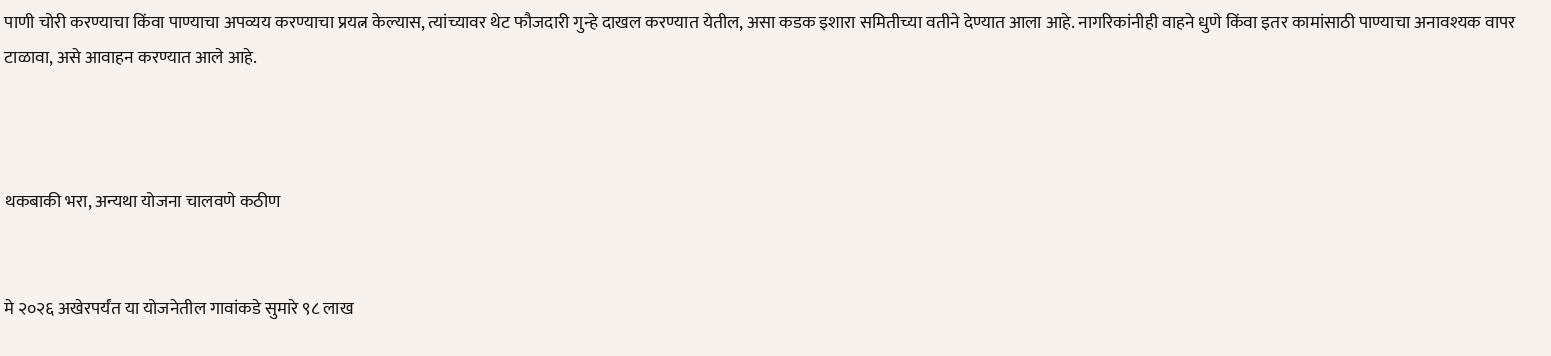पाणी चोरी करण्याचा किंवा पाण्याचा अपव्यय करण्याचा प्रयत्न केल्यास, त्यांच्यावर थेट फौजदारी गुन्हे दाखल करण्यात येतील, असा कडक इशारा समितीच्या वतीने देण्यात आला आहे. नागरिकांनीही वाहने धुणे किंवा इतर कामांसाठी पाण्याचा अनावश्यक वापर टाळावा, असे आवाहन करण्यात आले आहे.



थकबाकी भरा, अन्यथा योजना चालवणे कठीण


मे २०२६ अखेरपर्यंत या योजनेतील गावांकडे सुमारे ९८ लाख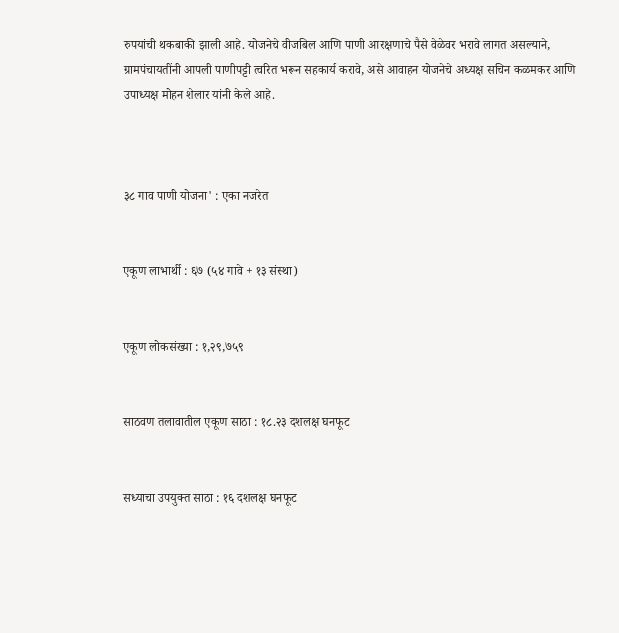रुपयांची थकबाकी झाली आहे. योजनेचे वीजबिल आणि पाणी आरक्षणाचे पैसे वेळेवर भरावे लागत असल्याने, ग्रामपंचायतींनी आपली पाणीपट्टी त्वरित भरून सहकार्य करावे, असे आवाहन योजनेचे अध्यक्ष सचिन कळमकर आणि उपाध्यक्ष मोहन शेलार यांनी केले आहे.



३८ गाव पाणी योजना' : एका नजरेत


एकूण लाभार्थी : ६७ (५४ गावे + १३ संस्था)


एकूण लोकसंख्या : १,२९,७५९


साठवण तलावातील एकूण साठा : १८.२३ दशलक्ष घनफूट


सध्याचा उपयुक्त साठा : १६ दशलक्ष घनफूट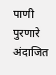पाणी पुरणारे अंदाजित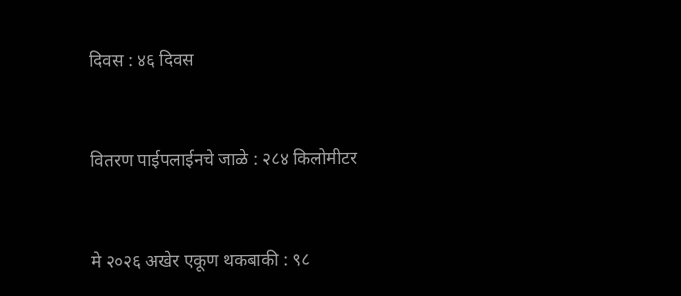दिवस : ४६ दिवस


वितरण पाईपलाईनचे जाळे : २८४ किलोमीटर


मे २०२६ अखेर एकूण थकबाकी : ९८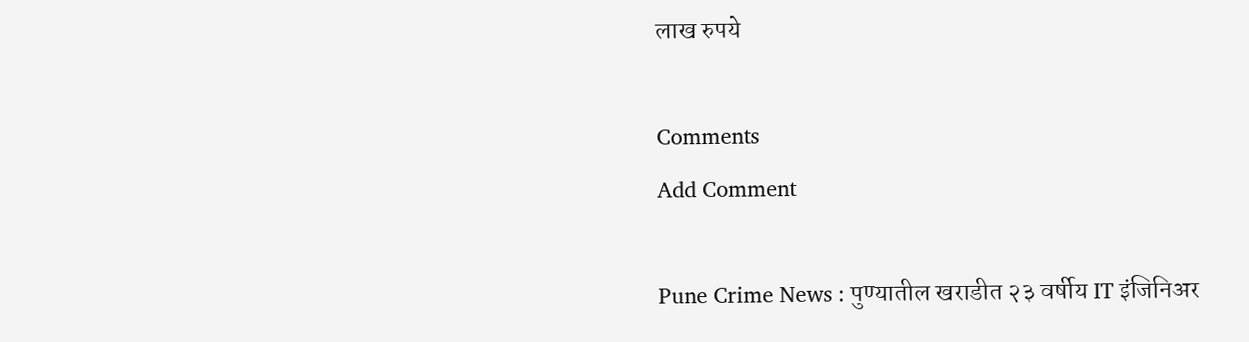लाख रुपये

Comments
Add Comment

Pune Crime News : पुण्यातील खराडीत २३ वर्षीय IT इंजिनिअर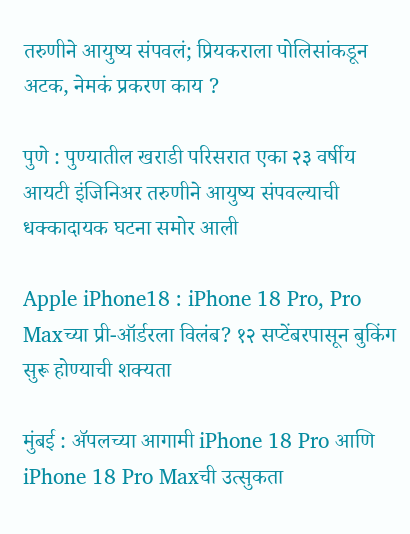तरुणीने आयुष्य संपवलं; प्रियकराला पोलिसांकडून अटक, नेमकं प्रकरण काय ?

पुणे : पुण्यातील खराडी परिसरात एका २३ वर्षीय आयटी इंजिनिअर तरुणीने आयुष्य संपवल्याची धक्कादायक घटना समोर आली

Apple iPhone18 : iPhone 18 Pro, Pro Maxच्या प्री-ऑर्डरला विलंब? १२ सप्टेंबरपासून बुकिंग सुरू होण्याची शक्यता

मुंबई : ॲपलच्या आगामी iPhone 18 Pro आणि iPhone 18 Pro Maxची उत्सुकता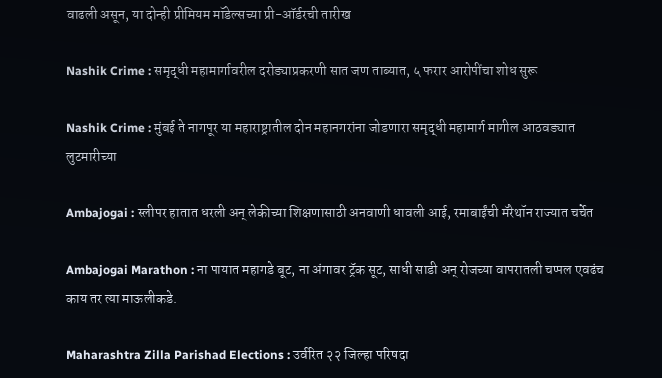वाढली असून, या दोन्ही प्रीमियम मॉडेल्सच्या प्री-ऑर्डरची तारीख

Nashik Crime : समृद्धी महामार्गावरील दरोड्याप्रकरणी सात जण ताब्यात, ५ फरार आरोपींचा शोध सुरू

Nashik Crime : मुंबई ते नागपूर या महाराष्ट्रातील दोन महानगरांना जोडणारा समृद्धी महामार्ग मागील आठवड्यात लुटमारीच्या

Ambajogai : स्लीपर हातात धरली अन् लेकीच्या शिक्षणासाठी अनवाणी धावली आई, रमाबाईंची मॅरेथॉन राज्यात चर्चेत

Ambajogai Marathon : ना पायात महागडे बूट, ना अंगावर ट्रॅक सूट, साधी साडी अन् रोजच्या वापरातली चप्पल एवढंच काय तर त्या माऊलीकडे.

Maharashtra Zilla Parishad Elections : उर्वरित २२ जिल्हा परिषदा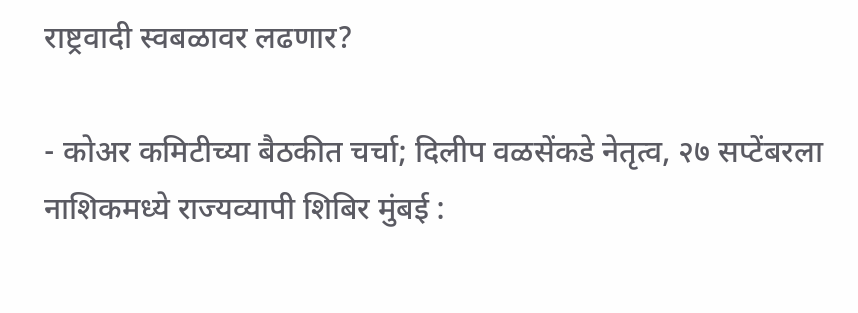राष्ट्रवादी स्वबळावर लढणार?

- कोअर कमिटीच्या बैठकीत चर्चा; दिलीप वळसेंकडे नेतृत्व, २७ सप्टेंबरला नाशिकमध्ये राज्यव्यापी शिबिर मुंबई :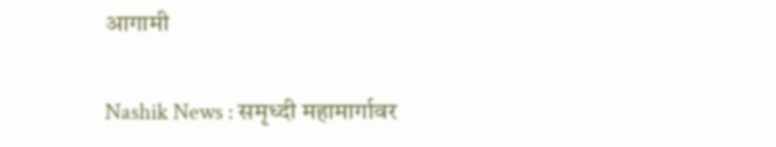आगामी

Nashik News : समृध्दी महामार्गावर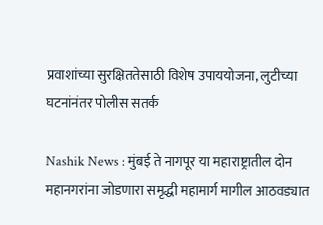प्रवाशांच्या सुरक्षिततेसाठी विशेष उपाययोजना, लुटीच्या घटनांनंतर पोलीस सतर्क

Nashik News : मुंबई ते नागपूर या महाराष्ट्रातील दोन महानगरांना जोडणारा समृद्धी महामार्ग मागील आठवड्यात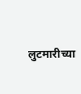लुटमारीच्या